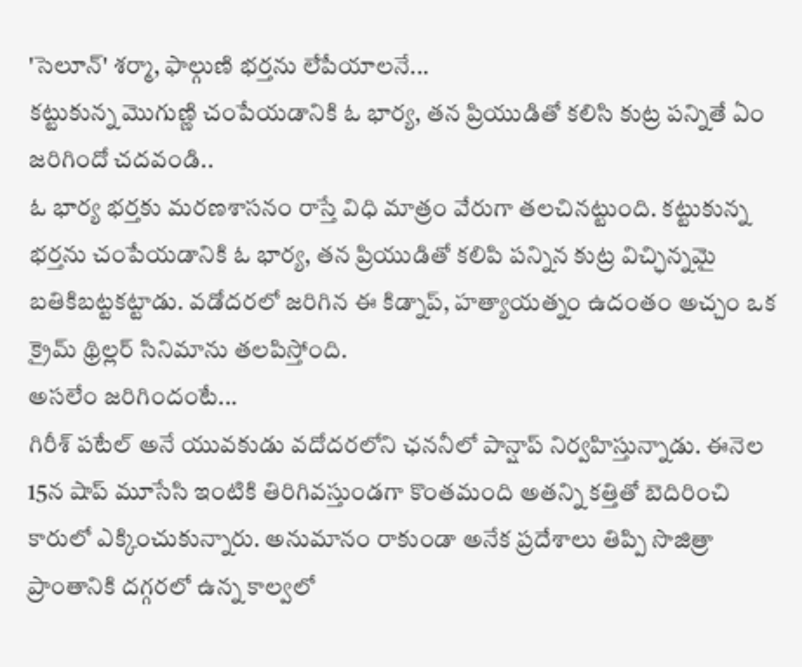'సెలూన్' శర్మా, ఫాల్గుణి భర్తను లేపేయాలనే...
కట్టుకున్న మొగుణ్ణి చంపేయడానికి ఓ భార్య, తన ప్రియుడితో కలిసి కుట్ర పన్నితే ఏం జరిగిందో చదవండి..
ఓ భార్య భర్తకు మరణశాసనం రాస్తే విధి మాత్రం వేరుగా తలచినట్టుంది. కట్టుకున్న భర్తను చంపేయడానికి ఓ భార్య, తన ప్రియుడితో కలిపి పన్నిన కుట్ర విచ్ఛిన్నమై బతికిబట్టకట్టాడు. వడోదరలో జరిగిన ఈ కిడ్నాప్, హత్యాయత్నం ఉదంతం అచ్చం ఒక క్రైమ్ థ్రిల్లర్ సినిమాను తలపిస్తోంది.
అసలేం జరిగిందంటే...
గిరీశ్ పటేల్ అనే యువకుడు వదోదరలోని ఛననీలో పాన్షాప్ నిర్వహిస్తున్నాడు. ఈనెల 15న షాప్ మూసేసి ఇంటికి తిరిగివస్తుండగా కొంతమంది అతన్ని కత్తితో బెదిరించి కారులో ఎక్కించుకున్నారు. అనుమానం రాకుండా అనేక ప్రదేశాలు తిప్పి సొజిత్రా ప్రాంతానికి దగ్గరలో ఉన్న కాల్వలో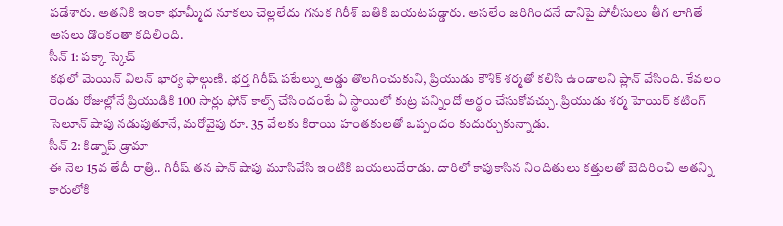పడేశారు. అతనికి ఇంకా భూమ్మీద నూకలు చెల్లలేదు గనుక గిరీశ్ బతికి బయటపడ్డారు. అసలేం జరిగిందనే దానిపై పోలీసులు తీగ లాగితే అసలు డొంకంతా కదిలింది.
సీన్ 1: పక్కా స్కెచ్
కథలో మెయిన్ విలన్ భార్య ఫాల్గుణి. భర్త గిరీష్ పటేల్ను అడ్డు తొలగించుకుని, ప్రియుడు కౌశిక్ శర్మతో కలిసి ఉండాలని ప్లాన్ వేసింది. కేవలం రెండు రోజుల్లోనే ప్రియుడికి 100 సార్లు ఫోన్ కాల్స్ చేసిందంటే ఏ స్థాయిలో కుట్ర పన్నిందో అర్థం చేసుకోవచ్చు. ప్రియుడు శర్మ హెయిర్ కటింగ్ సెలూన్ షాపు నడుపుతూనే, మరోవైపు రూ. 35 వేలకు కిరాయి హంతకులతో ఒప్పందం కుదుర్చుకున్నాడు.
సీన్ 2: కిడ్నాప్ డ్రామా
ఈ నెల 15వ తేదీ రాత్రి.. గిరీష్ తన పాన్ షాపు మూసివేసి ఇంటికి బయలుదేరాడు. దారిలో కాపుకాసిన నిందితులు కత్తులతో బెదిరించి అతన్ని కారులోకి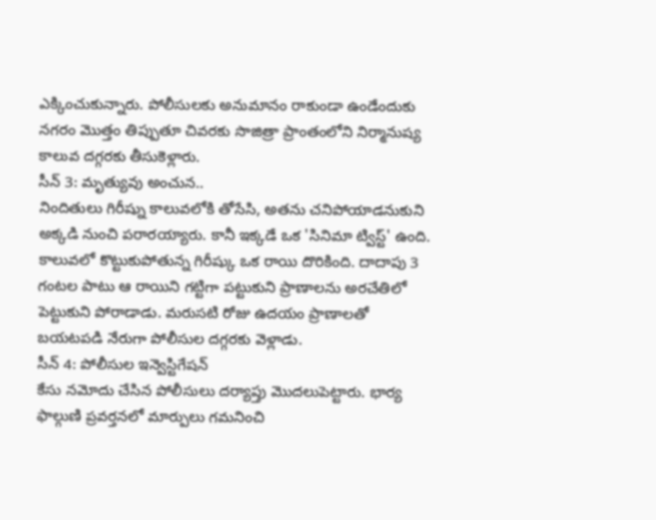ఎక్కించుకున్నారు. పోలీసులకు అనుమానం రాకుండా ఉండేందుకు నగరం మొత్తం తిప్పుతూ చివరకు సొజిత్రా ప్రాంతంలోని నిర్మానుష్య కాలువ దగ్గరకు తీసుకెళ్లారు.
సీన్ 3: మృత్యువు అంచున..
నిందితులు గిరీష్ను కాలువలోకి తోసేసి, అతను చనిపోయాడనుకుని అక్కడి నుంచి పరారయ్యారు. కానీ ఇక్కడే ఒక 'సినిమా ట్విస్ట్' ఉంది. కాలువలో కొట్టుకుపోతున్న గిరీష్కు ఒక రాయి దొరికింది. దాదాపు 3 గంటల పాటు ఆ రాయిని గట్టిగా పట్టుకుని ప్రాణాలను అరచేతిలో పెట్టుకుని పోరాడాడు. మరుసటి రోజు ఉదయం ప్రాణాలతో బయటపడి నేరుగా పోలీసుల దగ్గరకు వెళ్లాడు.
సీన్ 4: పోలీసుల ఇన్వెస్టిగేషన్
కేసు నమోదు చేసిన పోలీసులు దర్యాప్తు మొదలుపెట్టారు. భార్య ఫాల్గుణి ప్రవర్తనలో మార్పులు గమనించి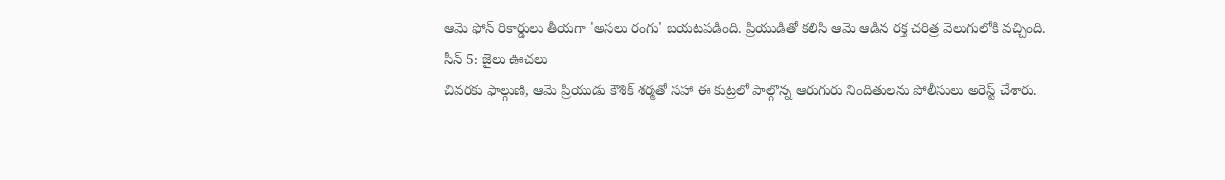ఆమె ఫోన్ రికార్డులు తీయగా 'అసలు రంగు' బయటపడింది. ప్రియుడితో కలిసి ఆమె ఆడిన రక్త చరిత్ర వెలుగులోకి వచ్చింది.
సీన్ 5: జైలు ఊచలు
చివరకు ఫాల్గుణి, ఆమె ప్రియుడు కౌశిక్ శర్మతో సహా ఈ కుట్రలో పాల్గొన్న ఆరుగురు నిందితులను పోలీసులు అరెస్ట్ చేశారు.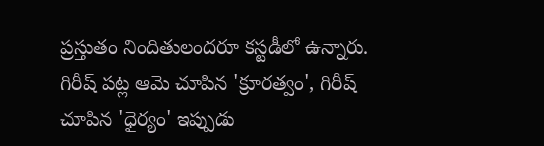ప్రస్తుతం నిందితులందరూ కస్టడీలో ఉన్నారు. గిరీష్ పట్ల ఆమె చూపిన 'క్రూరత్వం', గిరీష్ చూపిన 'ధైర్యం' ఇప్పుడు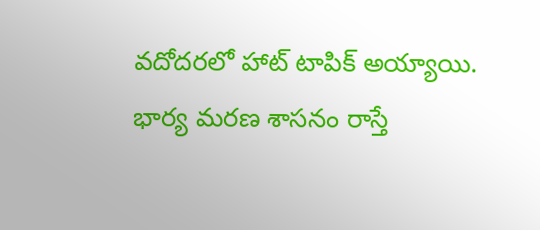వదోదరలో హాట్ టాపిక్ అయ్యాయి.
భార్య మరణ శాసనం రాస్తే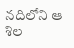నదిలోని ఆ శిల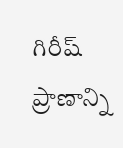గిరీష్ ప్రాణాన్ని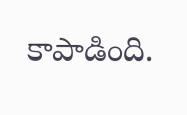కాపాడింది.